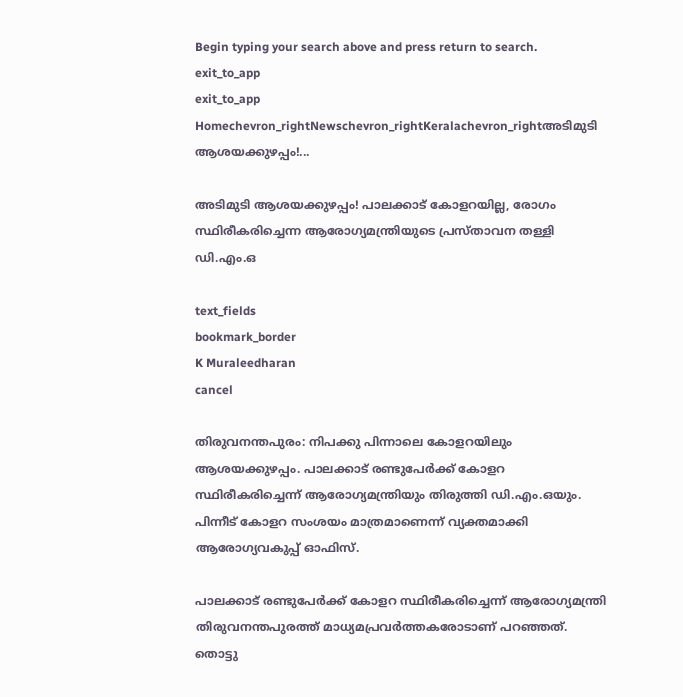Begin typing your search above and press return to search.
exit_to_app
exit_to_app
Homechevron_rightNewschevron_rightKeralachevron_rightഅടിമുടി ആശയക്കുഴപ്പം!...

അടിമുടി ആശയക്കുഴപ്പം! പാലക്കാട് കോളറയില്ല, രോഗം സ്ഥിരീകരിച്ചെന്ന ആരോഗ്യമന്ത്രിയുടെ പ്രസ്താവന തള്ളി ഡി.എം.ഒ

text_fields
bookmark_border
K Muraleedharan
cancel

തിരുവനന്തപുരം: നിപക്കു പിന്നാലെ കോളറയിലും ആശയക്കുഴപ്പം. പാലക്കാട് രണ്ടുപേർക്ക് കോളറ സ്ഥിരീകരിച്ചെന്ന് ആരോഗ്യമന്ത്രിയും തിരുത്തി ഡി.എം.ഒയും. പിന്നീട് കോളറ സംശയം മാത്രമാണെന്ന് വ്യക്തമാക്കി ആരോഗ്യവകുപ്പ് ഓഫിസ്.

പാലക്കാട് രണ്ടുപേർക്ക് കോളറ സ്ഥിരീകരിച്ചെന്ന് ആരോഗ്യമന്ത്രി തിരുവനന്തപുരത്ത് മാധ്യമപ്രവർത്തകരോടാണ് പറഞ്ഞത്. തൊട്ടു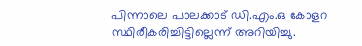പിന്നാലെ പാലക്കാട് ഡി.എം.ഒ കോളറ സ്ഥിരീകരിച്ചിട്ടില്ലെന്ന് അറിയിച്ചു.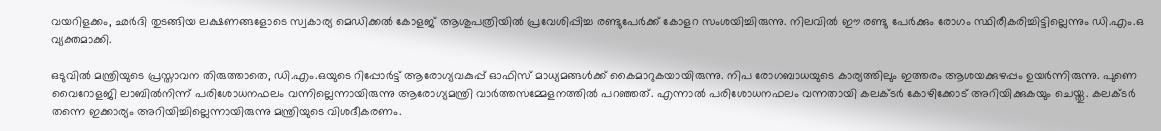വയറിളക്കം, ഛർദി തുടങ്ങിയ ലക്ഷണങ്ങളോടെ സ്വകാര്യ മെഡിക്കൽ കോളജ് ആശുപത്രിയിൽ പ്രവേശിപ്പിച്ച രണ്ടുപേർക്ക് കോളറ സംശയിച്ചിരുന്നു. നിലവിൽ ഈ രണ്ടു പേർക്കും രോഗം സ്ഥിരീകരിച്ചിട്ടില്ലെന്നും ഡി.എം.ഒ വ്യക്തമാക്കി.

ഒടുവിൽ മന്ത്രിയുടെ പ്രസ്താവന തിരുത്താതെ, ഡി.എം.ഒയുടെ റിപ്പോർട്ട് ആരോഗ്യവകുപ്പ് ഓഫിസ് മാധ്യമങ്ങൾക്ക് കൈമാറുകയായിരുന്നു. നിപ രോഗബാധയുടെ കാര്യത്തിലും ഇത്തരം ആശയക്കുഴപ്പം ഉയർന്നിരുന്നു. പുണെ വൈറോളജി ലാബിൽനിന്ന് പരിശോധനഫലം വന്നില്ലെന്നായിരുന്നു ആരോഗ്യമന്ത്രി വാർത്തസമ്മേളനത്തിൽ പറഞ്ഞത്. എന്നാൽ പരിശോധനഫലം വന്നതായി കലക്ടർ കോഴിക്കോട് അറിയിക്കുകയും ചെയ്തു. കലക്ടർ തന്നെ ഇക്കാര്യം അറിയിച്ചില്ലെന്നായിരുന്നു മന്ത്രിയുടെ വിശദീകരണം.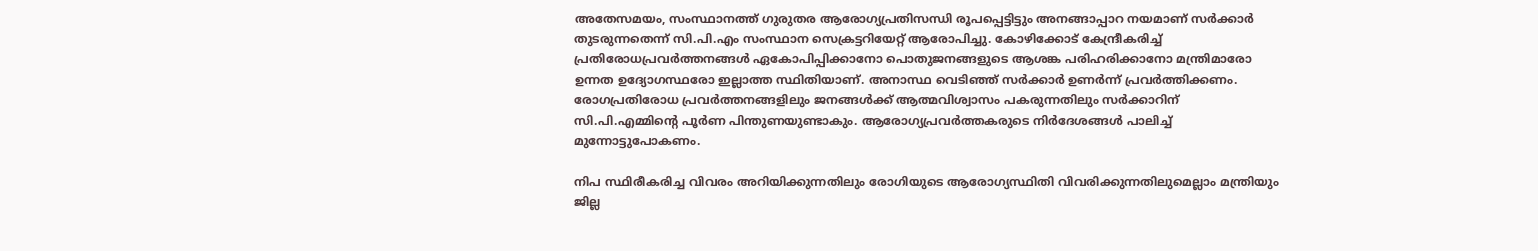അതേസമയം, സംസ്ഥാനത്ത്‌ ഗുരുതര ആരോഗ്യപ്രതിസന്ധി രൂപപ്പെട്ടിട്ടും അനങ്ങാപ്പാറ നയമാണ്‌ സര്‍ക്കാര്‍ തുടരുന്നതെന്ന് സി.പി.എം സംസ്ഥാന സെക്രട്ടറിയേറ്റ് ആരോപിച്ചു. കോഴിക്കോട്‌ കേന്ദ്രീകരിച്ച്‌ പ്രതിരോധപ്രവര്‍ത്തനങ്ങള്‍ ഏകോപിപ്പിക്കാനോ പൊതുജനങ്ങളുടെ ആശങ്ക പരിഹരിക്കാനോ മന്ത്രിമാരോ ഉന്നത ഉദ്യോഗസ്ഥരോ ഇല്ലാത്ത സ്ഥിതിയാണ്‌. അനാസ്ഥ വെടിഞ്ഞ്‌ സര്‍ക്കാര്‍ ഉണര്‍ന്ന്‌ പ്രവര്‍ത്തിക്കണം. രോഗപ്രതിരോധ പ്രവര്‍ത്തനങ്ങളിലും ജനങ്ങള്‍ക്ക്‌ ആത്മവിശ്വാസം പകരുന്നതിലും സര്‍ക്കാറിന് സി.പി.എമ്മിന്റെ പൂര്‍ണ പിന്തുണയുണ്ടാകും. ആരോഗ്യപ്രവര്‍ത്തകരുടെ നിര്‍ദേശങ്ങള്‍ പാലിച്ച്‌ മുന്നോട്ടുപോകണം.

നിപ സ്ഥിരീകരിച്ച വിവരം അറിയിക്കുന്നതിലും രോഗിയുടെ ആരോഗ്യസ്ഥിതി വിവരിക്കുന്നതിലുമെല്ലാം മന്ത്രിയും ജില്ല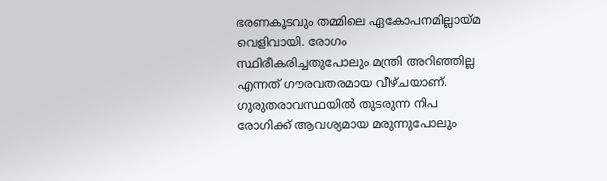ഭരണകൂടവും തമ്മിലെ ഏകോപനമില്ലായ്‌മ വെളിവായി. രോഗം സ്ഥിരീകരിച്ചതുപോലും മന്ത്രി അറിഞ്ഞില്ല എന്നത്‌ ഗൗരവതരമായ വീഴ്‌ചയാണ്‌. ഗുരുതരാവസ്ഥയില്‍ തുടരുന്ന നിപ രോഗിക്ക്‌ ആവശ്യമായ മരുന്നുപോലും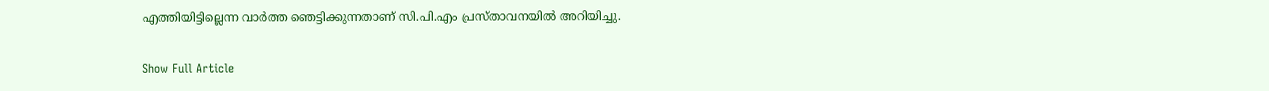എത്തിയിട്ടില്ലെന്ന വാര്‍ത്ത ഞെട്ടിക്കുന്നതാണ്‌ സി.പി.എം പ്രസ്താവനയിൽ അറിയിച്ചു.

Show Full Article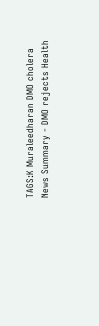TAGS:K Muraleedharan DMO cholera
News Summary - DMO rejects Health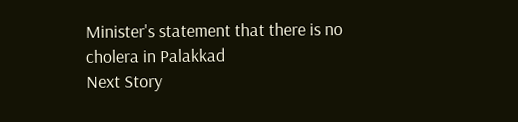Minister's statement that there is no cholera in Palakkad
Next Story